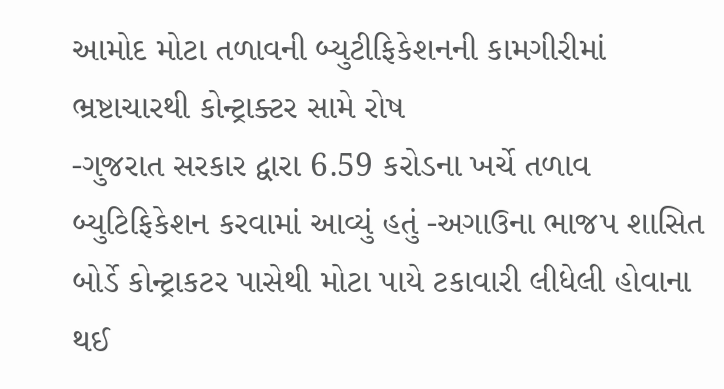આમોદ મોટા તળાવની બ્યુટીફિકેશનની કામગીરીમાં ભ્રષ્ટાચારથી કોન્ટ્રાક્ટર સામે રોષ
-ગુજરાત સરકાર દ્વારા 6.59 કરોડના ખર્ચે તળાવ બ્યુટિફિકેશન કરવામાં આવ્યું હતું -અગાઉના ભાજપ શાસિત બોર્ડે કોન્ટ્રાકટર પાસેથી મોટા પાયે ટકાવારી લીધેલી હોવાના થઈ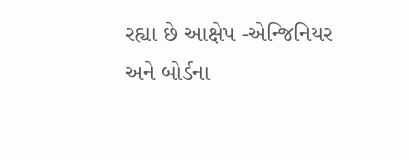રહ્યા છે આક્ષેપ -એન્જિનિયર અને બોર્ડના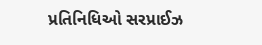પ્રતિનિધિઓ સરપ્રાઈઝ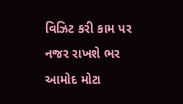વિઝિટ કરી કામ પર નજર રાખશે ભર
આમોદ મોટા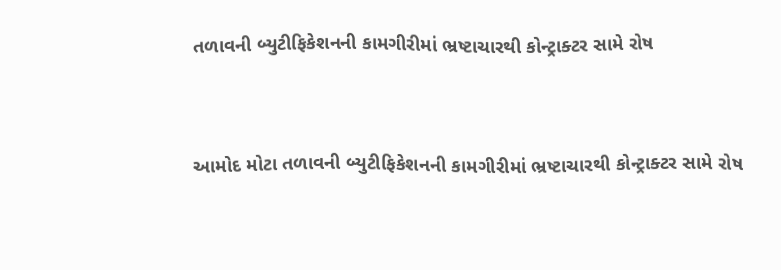તળાવની બ્યુટીફિકેશનની કામગીરીમાં ભ્રષ્ટાચારથી કોન્ટ્રાક્ટર સામે રોષ


આમોદ મોટા તળાવની બ્યુટીફિકેશનની કામગીરીમાં ભ્રષ્ટાચારથી કોન્ટ્રાક્ટર સામે રોષ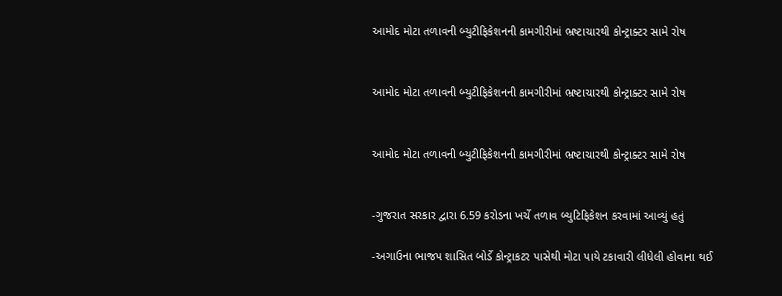આમોદ મોટા તળાવની બ્યુટીફિકેશનની કામગીરીમાં ભ્રષ્ટાચારથી કોન્ટ્રાક્ટર સામે રોષ


આમોદ મોટા તળાવની બ્યુટીફિકેશનની કામગીરીમાં ભ્રષ્ટાચારથી કોન્ટ્રાક્ટર સામે રોષ


આમોદ મોટા તળાવની બ્યુટીફિકેશનની કામગીરીમાં ભ્રષ્ટાચારથી કોન્ટ્રાક્ટર સામે રોષ


-ગુજરાત સરકાર દ્વારા 6.59 કરોડના ખર્ચે તળાવ બ્યુટિફિકેશન કરવામાં આવ્યું હતું

-અગાઉના ભાજપ શાસિત બોર્ડે કોન્ટ્રાકટર પાસેથી મોટા પાયે ટકાવારી લીધેલી હોવાના થઈ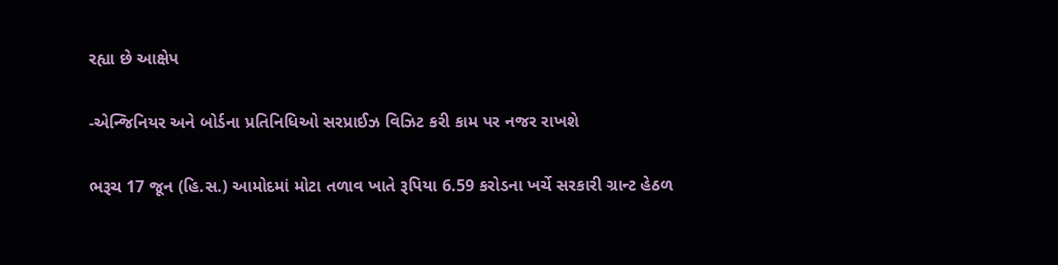રહ્યા છે આક્ષેપ

-એન્જિનિયર અને બોર્ડના પ્રતિનિધિઓ સરપ્રાઈઝ વિઝિટ કરી કામ પર નજર રાખશે

ભરૂચ 17 જૂન (હિ.સ.) આમોદમાં મોટા તળાવ ખાતે રૂપિયા 6.59 કરોડના ખર્ચે સરકારી ગ્રાન્ટ હેઠળ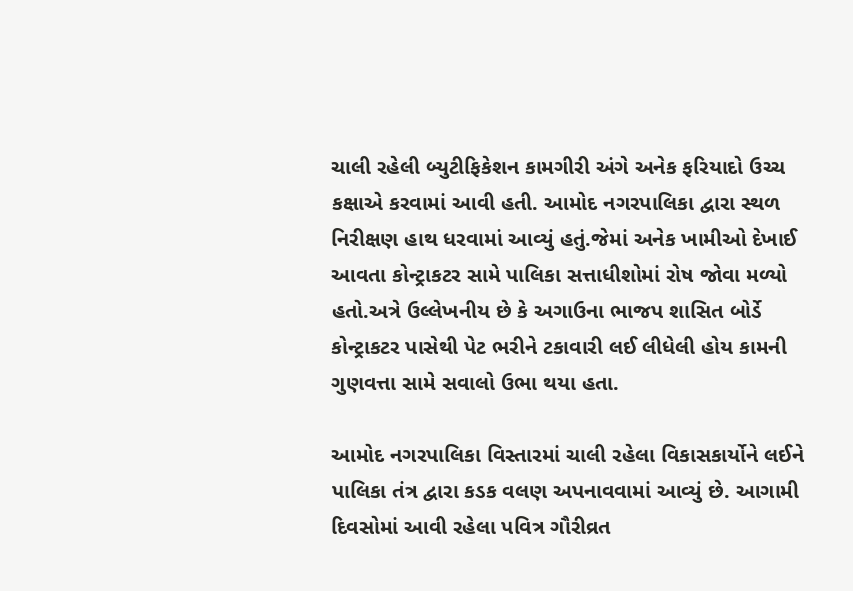ચાલી રહેલી બ્યુટીફિકેશન કામગીરી અંગે અનેક ફરિયાદો ઉચ્ચ કક્ષાએ કરવામાં આવી હતી. આમોદ નગરપાલિકા દ્વારા સ્થળ નિરીક્ષણ હાથ ધરવામાં આવ્યું હતું.જેમાં અનેક ખામીઓ દેખાઈ આવતા કોન્ટ્રાકટર સામે પાલિકા સત્તાધીશોમાં રોષ જોવા મળ્યો હતો.અત્રે ઉલ્લેખનીય છે કે અગાઉના ભાજપ શાસિત બોર્ડે કોન્ટ્રાકટર પાસેથી પેટ ભરીને ટકાવારી લઈ લીધેલી હોય કામની ગુણવત્તા સામે સવાલો ઉભા થયા હતા.

આમોદ નગરપાલિકા વિસ્તારમાં ચાલી રહેલા વિકાસકાર્યોને લઈને પાલિકા તંત્ર દ્વારા કડક વલણ અપનાવવામાં આવ્યું છે. આગામી દિવસોમાં આવી રહેલા પવિત્ર ગૌરીવ્રત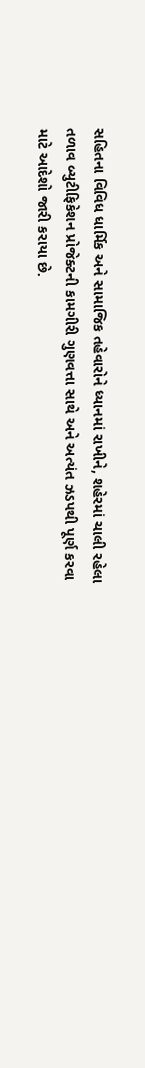સહિતના વિવિધ ધાર્મિક અને સામાજિક તહેવારોને ધ્યાનમાં રાખીને, શહેરમાં ચાલી રહેલા તળાવ બ્યુટીફિકેશન પ્રોજેક્ટની કામગીરી ગુણવત્તા સાથે અને અત્યંત ઝડપથી પૂર્ણ કરવા માટે આદેશો જારી કરાયા છે.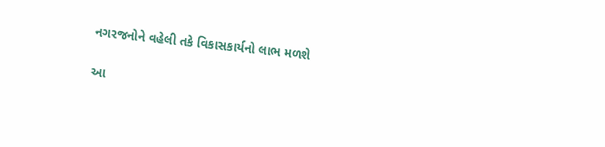નગરજનોને વહેલી તકે વિકાસકાર્યનો લાભ મળશે

આ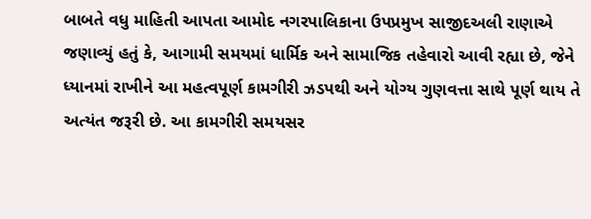બાબતે વધુ માહિતી આપતા આમોદ નગરપાલિકાના ઉપપ્રમુખ સાજીદઅલી રાણાએ જણાવ્યું હતું કે, આગામી સમયમાં ધાર્મિક અને સામાજિક તહેવારો આવી રહ્યા છે, જેને ધ્યાનમાં રાખીને આ મહત્વપૂર્ણ કામગીરી ઝડપથી અને યોગ્ય ગુણવત્તા સાથે પૂર્ણ થાય તે અત્યંત જરૂરી છે. આ કામગીરી સમયસર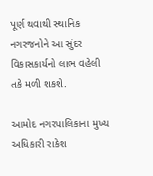પૂર્ણ થવાથી સ્થાનિક નગરજનોને આ સુંદર વિકાસકાર્યનો લાભ વહેલી તકે મળી શકશે.

આમોદ નગરપાલિકાના મુખ્ય અધિકારી રાકેશ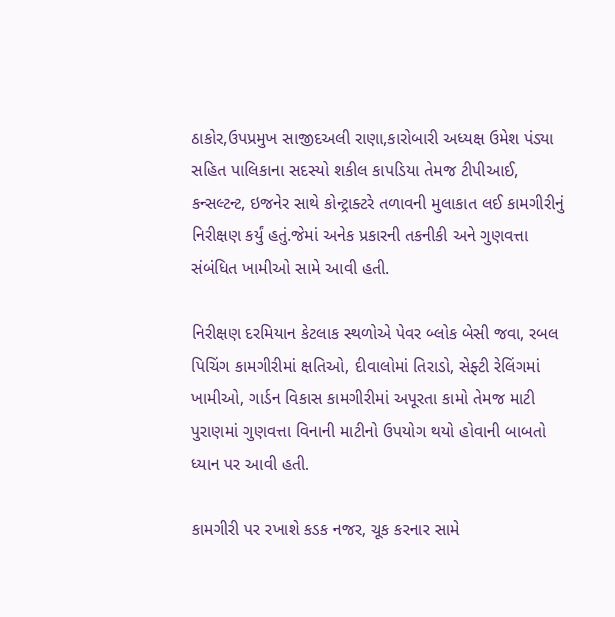ઠાકોર,ઉપપ્રમુખ સાજીદઅલી રાણા,કારોબારી અધ્યક્ષ ઉમેશ પંડ્યા સહિત પાલિકાના સદસ્યો શકીલ કાપડિયા તેમજ ટીપીઆઈ, કન્સલ્ટન્ટ, ઇજનેર સાથે કોન્ટ્રાક્ટરે તળાવની મુલાકાત લઈ કામગીરીનું નિરીક્ષણ કર્યું હતું.જેમાં અનેક પ્રકારની તકનીકી અને ગુણવત્તા સંબંધિત ખામીઓ સામે આવી હતી.

નિરીક્ષણ દરમિયાન કેટલાક સ્થળોએ પેવર બ્લોક બેસી જવા, રબલ પિચિંગ કામગીરીમાં ક્ષતિઓ, દીવાલોમાં તિરાડો, સેફ્ટી રેલિંગમાં ખામીઓ, ગાર્ડન વિકાસ કામગીરીમાં અપૂરતા કામો તેમજ માટી પુરાણમાં ગુણવત્તા વિનાની માટીનો ઉપયોગ થયો હોવાની બાબતો ધ્યાન પર આવી હતી.

કામગીરી પર રખાશે કડક નજર, ચૂક કરનાર સામે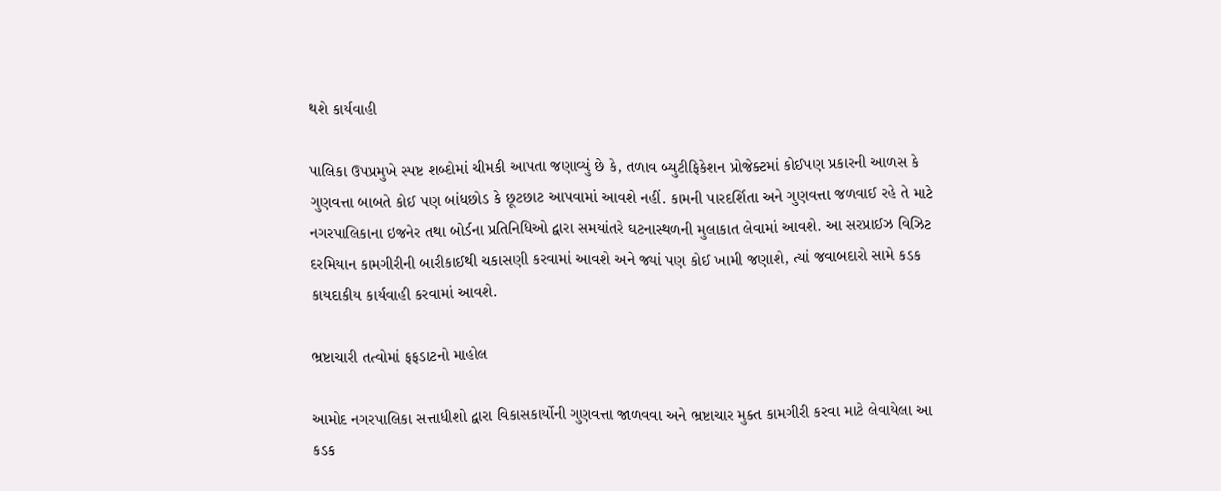થશે કાર્યવાહી

પાલિકા ઉપપ્રમુખે સ્પષ્ટ શબ્દોમાં ચીમકી આપતા જણાવ્યું છે કે, તળાવ બ્યુટીફિકેશન પ્રોજેક્ટમાં કોઈપણ પ્રકારની આળસ કે ગુણવત્તા બાબતે કોઈ પણ બાંધછોડ કે છૂટછાટ આપવામાં આવશે નહીં. કામની પારદર્શિતા અને ગુણવત્તા જળવાઈ રહે તે માટે નગરપાલિકાના ઇજનેર તથા બોર્ડના પ્રતિનિધિઓ દ્વારા સમયાંતરે ઘટનાસ્થળની મુલાકાત લેવામાં આવશે. આ સરપ્રાઈઝ વિઝિટ દરમિયાન કામગીરીની બારીકાઈથી ચકાસણી કરવામાં આવશે અને જ્યાં પણ કોઈ ખામી જણાશે, ત્યાં જવાબદારો સામે કડક કાયદાકીય કાર્યવાહી કરવામાં આવશે.

ભ્રષ્ટાચારી તત્વોમાં ફફડાટનો માહોલ

આમોદ નગરપાલિકા સત્તાધીશો દ્વારા વિકાસકાર્યોની ગુણવત્તા જાળવવા અને ભ્રષ્ટાચાર મુક્ત કામગીરી કરવા માટે લેવાયેલા આ કડક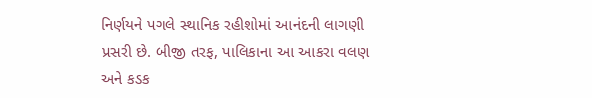નિર્ણયને પગલે સ્થાનિક રહીશોમાં આનંદની લાગણી પ્રસરી છે. બીજી તરફ, પાલિકાના આ આકરા વલણ અને કડક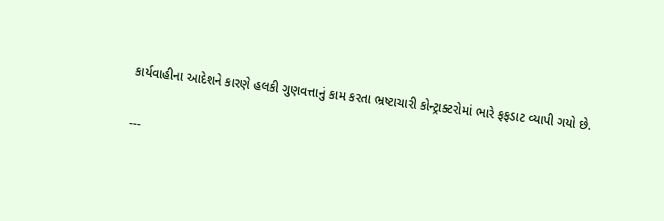કાર્યવાહીના આદેશને કારણે હલકી ગુણવત્તાનું કામ કરતા ભ્રષ્ટાચારી કોન્ટ્રાક્ટરોમાં ભારે ફફડાટ વ્યાપી ગયો છે.

---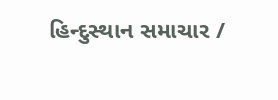હિન્દુસ્થાન સમાચાર /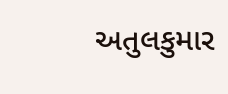અતુલકુમાર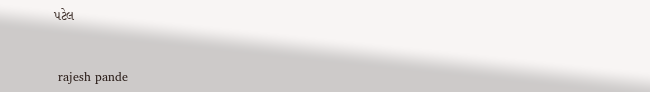પટેલ


 rajesh pande